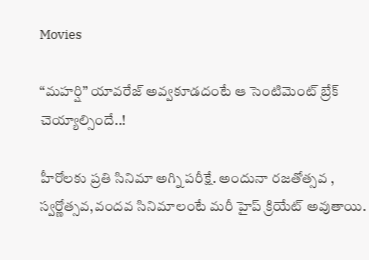Movies

“మహర్షి” యావరేజ్ అవ్వకూడదంటే ఆ సెంటిమెంట్ బ్రేక్ చెయ్యాల్సిందే..!

హీరోలకు ప్రతి సినిమా అగ్ని పరీక్షే. అందునా రజతోత్సవ , స్వర్ణోత్సవ,వందవ సినిమాలంటే మరీ హైప్ క్రియేట్ అవుతాయి.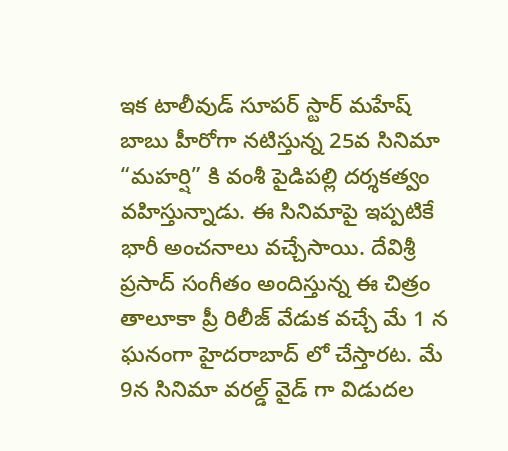ఇక టాలీవుడ్ సూపర్ స్టార్ మహేష్ బాబు హీరోగా నటిస్తున్న 25వ సినిమా “మహర్షి” కి వంశీ పైడిపల్లి దర్శకత్వం వహిస్తున్నాడు. ఈ సినిమాపై ఇప్పటికే భారీ అంచనాలు వచ్చేసాయి. దేవిశ్రీ ప్రసాద్ సంగీతం అందిస్తున్న ఈ చిత్రం తాలూకా ప్రీ రిలీజ్ వేడుక వచ్చే మే 1 న ఘనంగా హైదరాబాద్ లో చేస్తారట. మే 9న సినిమా వరల్డ్ వైడ్ గా విడుదల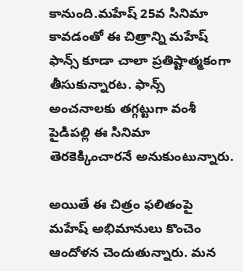కానుంది.మహేష్ 25వ సినిమా కావడంతో ఈ చిత్రాన్ని మహేష్ ఫాన్స్ కూడా చాలా ప్రతిష్టాత్మకంగా తీసుకున్నారట. ఫాన్స్ అంచనాలకు తగ్గట్టుగా వంశీ పైడిపల్లి ఈ సినిమా తెరకెక్కించారనే అనుకుంటున్నారు.

అయితే ఈ చిత్రం ఫలితంపై మహేష్ అభిమానులు కొంచెం ఆందోళన చెందుతున్నారు. మన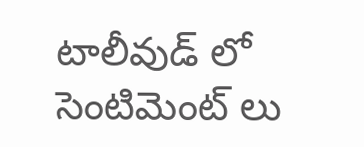టాలీవుడ్ లో సెంటిమెంట్ లు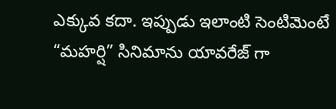ఎక్కువ కదా. ఇప్పుడు ఇలాంటి సెంటిమెంటే “మహర్షి” సినిమాను యావరేజ్ గా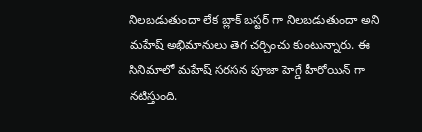నిలబడుతుందా లేక బ్లాక్ బస్టర్ గా నిలబడుతుందా అని మహేష్ అభిమానులు తెగ చర్చించు కుంటున్నారు. ఈ సినిమాలో మహేష్ సరసన పూజా హెగ్డే హీరోయిన్ గా నటిస్తుంది.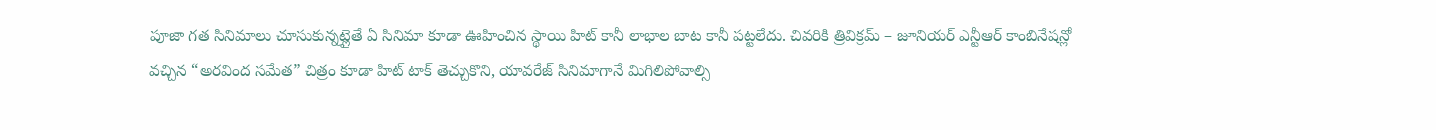పూజా గత సినిమాలు చూసుకున్నట్లైతే ఏ సినిమా కూడా ఊహించిన స్థాయి హిట్ కానీ లాభాల బాట కానీ పట్టలేదు. చివరికి త్రివిక్రమ్ – జూనియర్ ఎన్టీఆర్ కాంబినేషన్లో వచ్చిన “అరవింద సమేత” చిత్రం కూడా హిట్ టాక్ తెచ్చుకొని, యావరేజ్ సినిమాగానే మిగిలిపోవాల్సి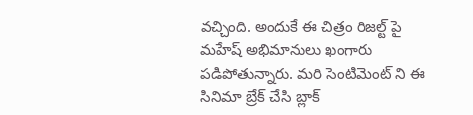వచ్చింది. అందుకే ఈ చిత్రం రిజల్ట్ పై మహేష్ అభిమానులు ఖంగారు పడిపోతున్నారు. మరి సెంటిమెంట్ ని ఈ సినిమా బ్రేక్ చేసి బ్లాక్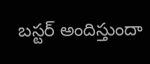బస్టర్ అందిస్తుందా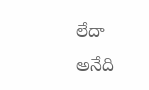లేదా అనేది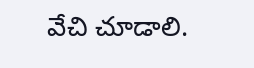వేచి చూడాలి.